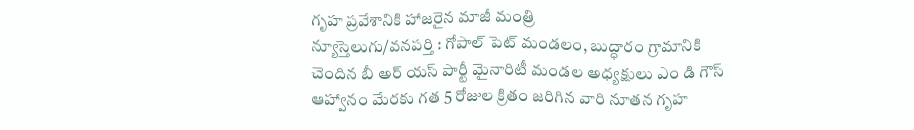గృహ ప్రవేశానికి హాజరైన మాజీ మంత్రి
న్యూస్తెలుగు/వనపర్తి : గోపాల్ పెట్ మండలం, బుద్ధారం గ్రామానికి చెందిన బీ అర్ యస్ పార్టీ మైనారిటీ మండల అధ్యక్షులు ఎం డి గౌస్ ఆహ్వానం మేరకు గత 5 రోజుల క్రితం జరిగిన వారి నూతన గృహ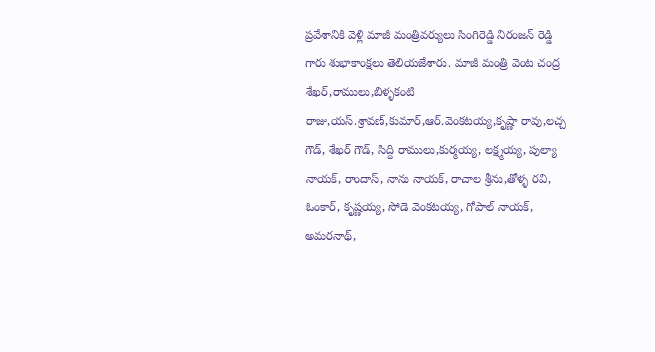ప్రవేశానికి వెళ్లి మాజీ మంత్రివర్యులు సింగిరెడ్డి నిరంజన్ రెడ్డి గారు శుభాకాంక్షలు తెలియజేశారు. మాజీ మంత్రి వెంట చంద్ర శేఖర్,రాములు,బిళ్ళకంటి రాజు,యస్.శ్రావణ్,కుమార్,ఆర్.వెంకటయ్య,కృష్ణా రావు,లచ్చ గౌడ్, శేఖర్ గౌడ్, సిద్ది రాములు,కుర్మయ్య, లక్ష్మయ్య, పుల్యా నాయక్, రాందాస్, నాను నాయక్, రాచాల శ్రీను,తోళ్ళ రవి, ఓంకార్, కృష్ణయ్య, సోడె వెంకటయ్య, గోపాల్ నాయక్, అమరనాథ్,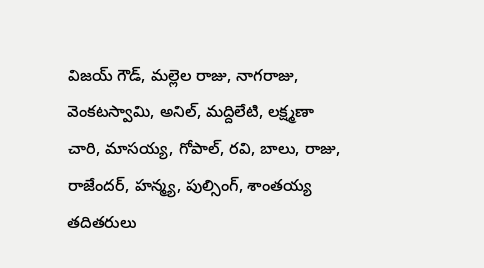విజయ్ గౌడ్, మల్లెల రాజు, నాగరాజు, వెంకటస్వామి, అనిల్, మద్దిలేటి, లక్ష్మణా చారి, మాసయ్య, గోపాల్, రవి, బాలు, రాజు, రాజేందర్, హన్మ్య, పుల్సింగ్, శాంతయ్య తదితరులు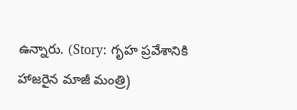ఉన్నారు. (Story: గృహ ప్రవేశానికి హాజరైన మాజీ మంత్రి)